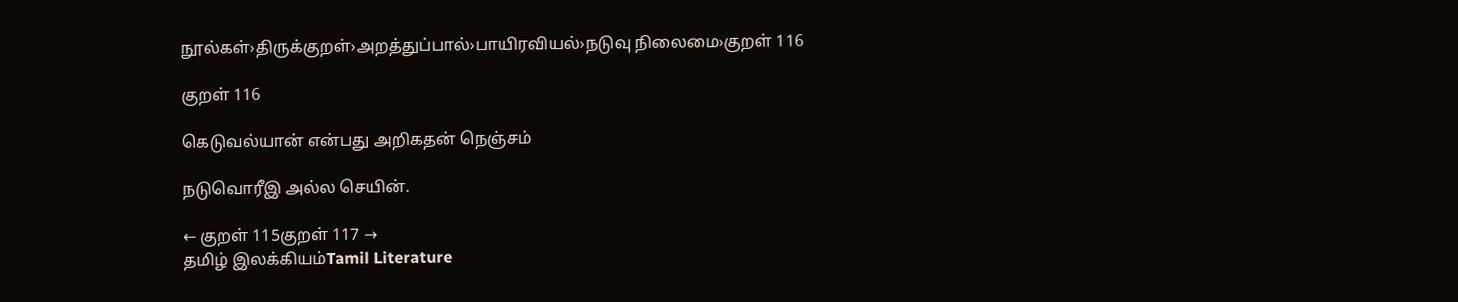நூல்கள்›திருக்குறள்›அறத்துப்பால்›பாயிரவியல்›நடுவு நிலைமை›குறள் 116

குறள் 116

கெடுவல்யான் என்பது அறிகதன் நெஞ்சம்

நடுவொரீஇ அல்ல செயின்.

← குறள் 115குறள் 117 →
தமிழ் இலக்கியம்Tamil Literature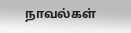நாவல்கள்